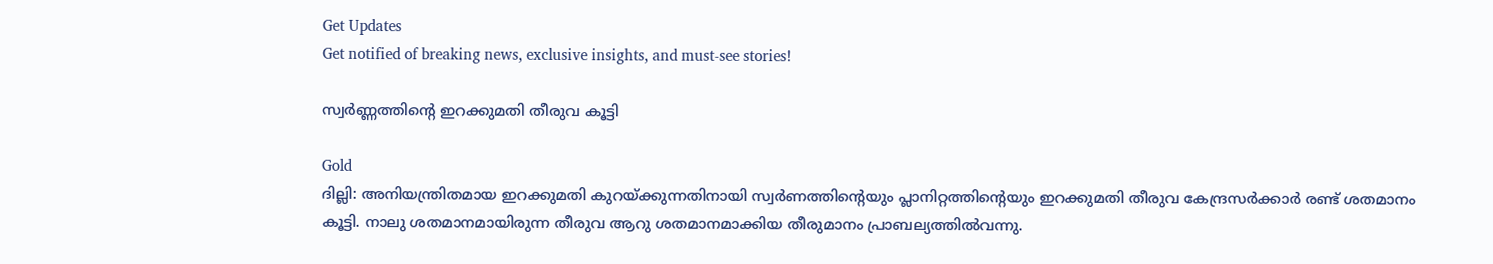Get Updates
Get notified of breaking news, exclusive insights, and must-see stories!

സ്വര്‍ണ്ണത്തിന്റെ ഇറക്കുമതി തീരുവ കൂട്ടി

Gold
ദില്ലി: അനിയന്ത്രിതമായ ഇറക്കുമതി കുറയ്ക്കുന്നതിനായി സ്വര്‍ണത്തിന്റെയും പ്ലാനിറ്റത്തിന്റെയും ഇറക്കുമതി തീരുവ കേന്ദ്രസര്‍ക്കാര്‍ രണ്ട് ശതമാനം കൂട്ടി. നാലു ശതമാനമായിരുന്ന തീരുവ ആറു ശതമാനമാക്കിയ തീരുമാനം പ്രാബല്യത്തില്‍വന്നു.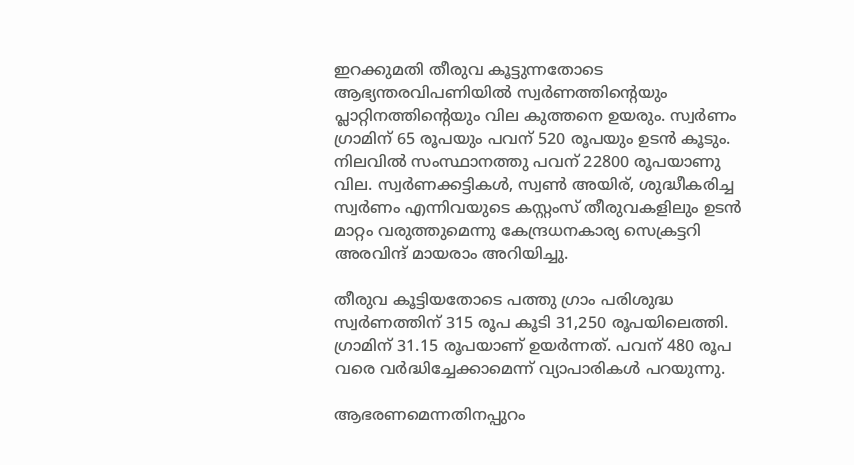ഇറക്കുമതി തീരുവ കൂട്ടുന്നതോടെ ആഭ്യന്തരവിപണിയില്‍ സ്വര്‍ണത്തിന്റെയും പ്ലാറ്റിനത്തിന്റെയും വില കുത്തനെ ഉയരും. സ്വര്‍ണം ഗ്രാമിന് 65 രൂപയും പവന് 520 രൂപയും ഉടന്‍ കൂടും. നിലവില്‍ സംസ്ഥാനത്തു പവന് 22800 രൂപയാണു വില. സ്വര്‍ണക്കട്ടികള്‍, സ്വണ്‍ അയിര്, ശുദ്ധീകരിച്ച സ്വര്‍ണം എന്നിവയുടെ കസ്റ്റംസ് തീരുവകളിലും ഉടന്‍ മാറ്റം വരുത്തുമെന്നു കേന്ദ്രധനകാര്യ സെക്രട്ടറി അരവിന്ദ് മായരാം അറിയിച്ചു.

തീരുവ കൂട്ടിയതോടെ പത്തു ഗ്രാം പരിശുദ്ധ സ്വര്‍ണത്തിന് 315 രൂപ കൂടി 31,250 രൂപയിലെത്തി. ഗ്രാമിന് 31.15 രൂപയാണ് ഉയര്‍ന്നത്. പവന് 480 രൂപ വരെ വര്‍ദ്ധിച്ചേക്കാമെന്ന് വ്യാപാരികള്‍ പറയുന്നു.

ആഭരണമെന്നതിനപ്പുറം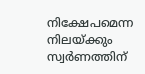നിക്ഷേപമെന്ന നിലയ്ക്കും സ്വര്‍ണത്തിന്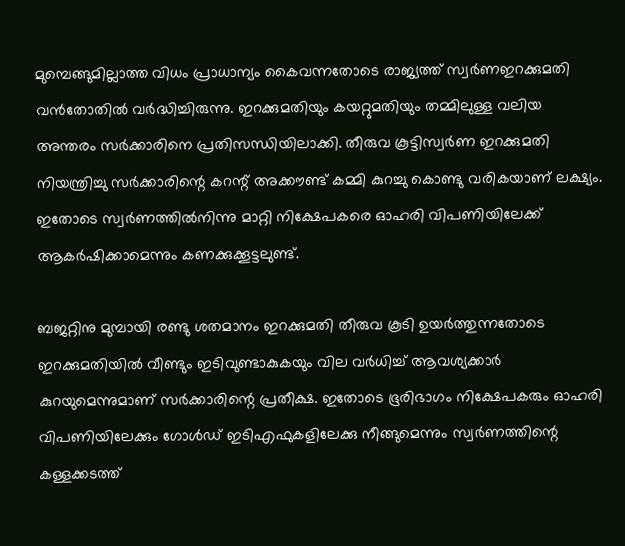മുമ്പെങ്ങുമില്ലാത്ത വിധം പ്രാധാന്യം കൈവന്നതോടെ രാജ്യത്ത് സ്വര്‍ണഇറക്കുമതി വന്‍തോതില്‍ വര്‍ദ്ധിച്ചിരുന്നു. ഇറക്കുമതിയും കയറ്റുമതിയും തമ്മിലുള്ള വലിയ അന്തരം സര്‍ക്കാരിനെ പ്രതിസന്ധിയിലാക്കി. തീരുവ കൂട്ടിസ്വര്‍ണ ഇറക്കുമതി നിയന്ത്രിച്ചു സര്‍ക്കാരിന്റെ കറന്റ് അക്കൗണ്ട് കമ്മി കുറച്ചു കൊണ്ടു വരികയാണ് ലക്ഷ്യം. ഇതോടെ സ്വര്‍ണത്തില്‍നിന്നു മാറ്റി നിക്ഷേപകരെ ഓഹരി വിപണിയിലേക്ക് ആകര്‍ഷിക്കാമെന്നും കണക്കുക്കൂട്ടലുണ്ട്.

ബജറ്റിനു മുമ്പായി രണ്ടു ശതമാനം ഇറക്കുമതി തീരുവ കൂടി ഉയര്‍ത്തുന്നതോടെ ഇറക്കുമതിയില്‍ വീണ്ടും ഇടിവുണ്ടാകുകയും വില വര്‍ധിച്ച് ആവശ്യക്കാര്‍ കുറയുമെന്നുമാണ് സര്‍ക്കാരിന്റെ പ്രതീക്ഷ. ഇതോടെ ഭൂരിഭാഗം നിക്ഷേപകരും ഓഹരി വിപണിയിലേക്കും ഗോള്‍ഡ് ഇടിഎഫുകളിലേക്കു നീങ്ങുമെന്നും സ്വര്‍ണത്തിന്റെ കള്ളക്കടത്ത്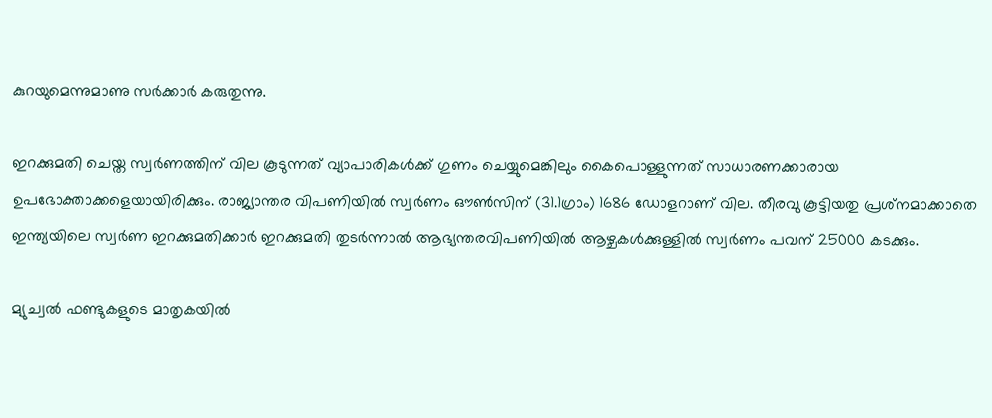കുറയുമെന്നുമാണു സര്‍ക്കാര്‍ കരുതുന്നു.

ഇറക്കുമതി ചെയ്ത സ്വര്‍ണത്തിന് വില കൂടുന്നത് വ്യാപാരികള്‍ക്ക് ഗുണം ചെയ്യുമെങ്കിലും കൈപൊള്ളുന്നത് സാധാരണക്കാരായ ഉപഭോക്താക്കളെയായിരിക്കും. രാജ്യാന്തര വിപണിയില്‍ സ്വര്‍ണം ഔണ്‍സിന് (31.1ഗ്രാം) 1686 ഡോളറാണ് വില. തീരവു കൂട്ടിയതു പ്രശ്‌നമാക്കാതെ ഇന്ത്യയിലെ സ്വര്‍ണ ഇറക്കുമതിക്കാര്‍ ഇറക്കുമതി തുടര്‍ന്നാല്‍ ആഭ്യന്തരവിപണിയില്‍ ആഴ്ചകള്‍ക്കുള്ളില്‍ സ്വര്‍ണം പവന് 25000 കടക്കും.

മ്യുച്വല്‍ ഫണ്ടുകളുടെ മാതൃകയില്‍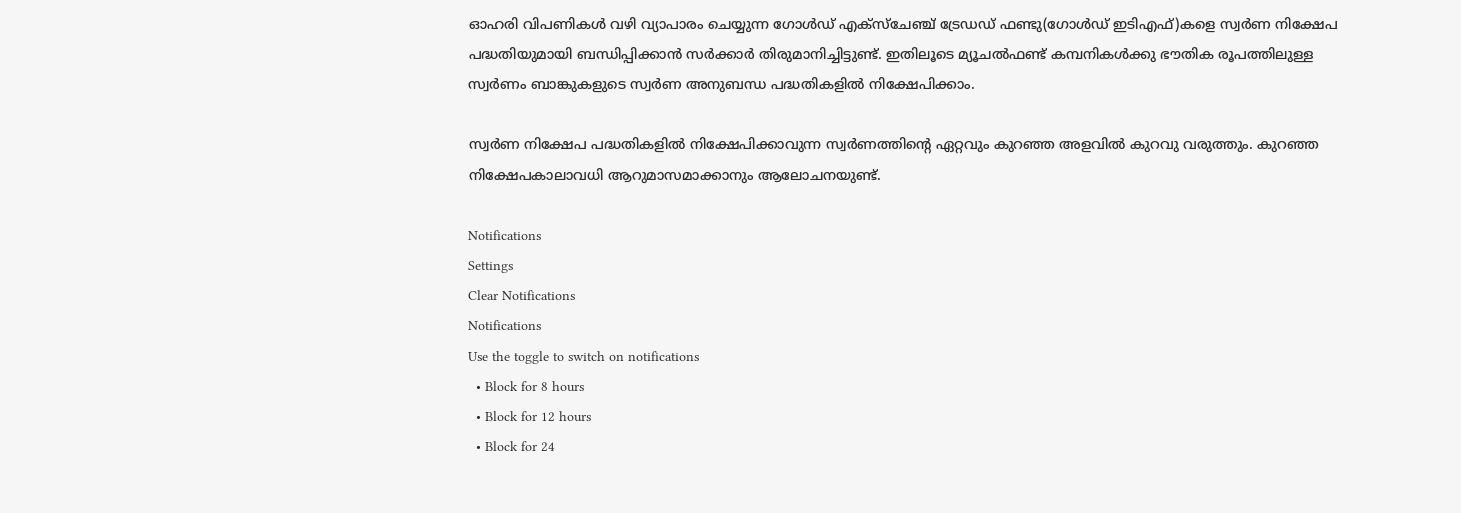ഓഹരി വിപണികള്‍ വഴി വ്യാപാരം ചെയ്യുന്ന ഗോള്‍ഡ് എക്‌സ്‌ചേഞ്ച് ട്രേഡഡ് ഫണ്ടു(ഗോള്‍ഡ് ഇടിഎഫ്)കളെ സ്വര്‍ണ നിക്ഷേപ പദ്ധതിയുമായി ബന്ധിപ്പിക്കാന്‍ സര്‍ക്കാര്‍ തിരുമാനിച്ചിട്ടുണ്ട്. ഇതിലൂടെ മ്യൂചല്‍ഫണ്ട് കമ്പനികള്‍ക്കു ഭൗതിക രൂപത്തിലുള്ള സ്വര്‍ണം ബാങ്കുകളുടെ സ്വര്‍ണ അനുബന്ധ പദ്ധതികളില്‍ നിക്ഷേപിക്കാം.

സ്വര്‍ണ നിക്ഷേപ പദ്ധതികളില്‍ നിക്ഷേപിക്കാവുന്ന സ്വര്‍ണത്തിന്റെ ഏറ്റവും കുറഞ്ഞ അളവില്‍ കുറവു വരുത്തും. കുറഞ്ഞ നിക്ഷേപകാലാവധി ആറുമാസമാക്കാനും ആലോചനയുണ്ട്.

Notifications
Settings
Clear Notifications
Notifications
Use the toggle to switch on notifications
  • Block for 8 hours
  • Block for 12 hours
  • Block for 24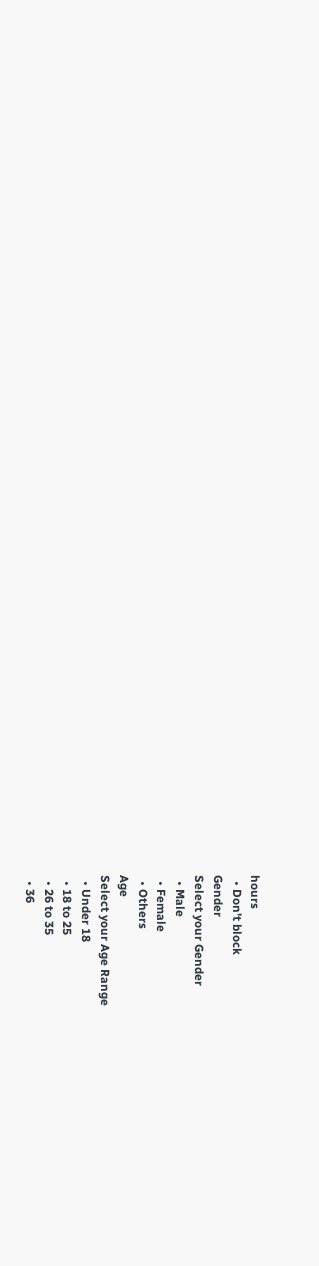hours
  • Don't block
Gender
Select your Gender
  • Male
  • Female
  • Others
Age
Select your Age Range
  • Under 18
  • 18 to 25
  • 26 to 35
  • 36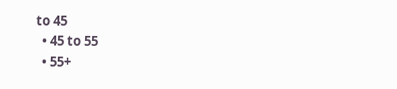to 45
  • 45 to 55
  • 55+